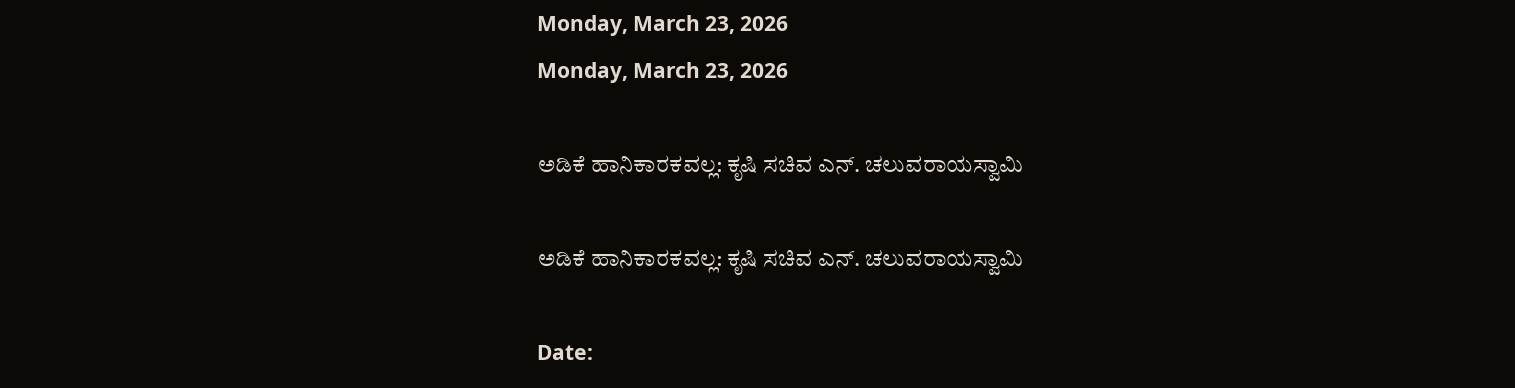Monday, March 23, 2026
Monday, March 23, 2026

ಅಡಿಕೆ ಹಾನಿಕಾರಕವಲ್ಲ: ಕೃಷಿ ಸಚಿವ ಎನ್. ಚಲುವರಾಯಸ್ವಾಮಿ

ಅಡಿಕೆ ಹಾನಿಕಾರಕವಲ್ಲ: ಕೃಷಿ ಸಚಿವ ಎನ್. ಚಲುವರಾಯಸ್ವಾಮಿ

Date: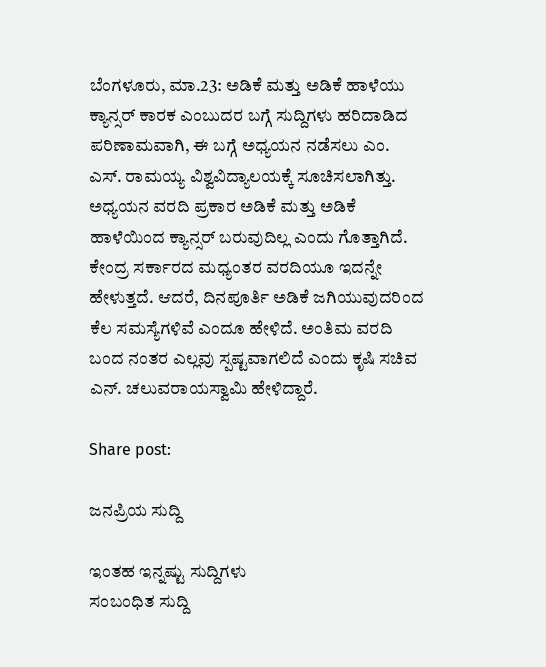ಬೆಂಗಳೂರು, ಮಾ.23: ಅಡಿಕೆ ಮತ್ತು ಅಡಿಕೆ ಹಾಳೆಯು ಕ್ಯಾನ್ಸರ್ ಕಾರಕ ಎಂಬುದರ ಬಗ್ಗೆ ಸುದ್ದಿಗಳು ಹರಿದಾಡಿದ ಪರಿಣಾಮವಾಗಿ, ಈ ಬಗ್ಗೆ ಅಧ್ಯಯನ ನಡೆಸಲು ಎಂ. ಎಸ್. ರಾಮಯ್ಯ ವಿಶ್ವವಿದ್ಯಾಲಯಕ್ಕೆ ಸೂಚಿಸಲಾಗಿತ್ತು. ಅಧ್ಯಯನ ವರದಿ ಪ್ರಕಾರ ಅಡಿಕೆ ಮತ್ತು ಅಡಿಕೆ ಹಾಳೆಯಿಂದ ಕ್ಯಾನ್ಸರ್ ಬರುವುದಿಲ್ಲ ಎಂದು ಗೊತ್ತಾಗಿದೆ. ಕೇಂದ್ರ ಸರ್ಕಾರದ ಮಧ್ಯಂತರ ವರದಿಯೂ ಇದನ್ನೇ ಹೇಳುತ್ತದೆ. ಆದರೆ, ದಿನಪೂರ್ತಿ ಅಡಿಕೆ ಜಗಿಯುವುದರಿಂದ ಕೆಲ ಸಮಸ್ಯೆಗಳಿವೆ ಎಂದೂ ಹೇಳಿದೆ. ಅಂತಿಮ ವರದಿ ಬಂದ ನಂತರ ಎಲ್ಲವು ಸ್ಪಷ್ಟವಾಗಲಿದೆ ಎಂದು ಕೃಷಿ ಸಚಿವ ಎನ್. ಚಲುವರಾಯಸ್ವಾಮಿ ಹೇಳಿದ್ದಾರೆ.

Share post:

ಜನಪ್ರಿಯ ಸುದ್ದಿ

ಇಂತಹ ಇನ್ನಷ್ಟು ಸುದ್ದಿಗಳು
ಸಂಬಂಧಿತ ಸುದ್ದಿ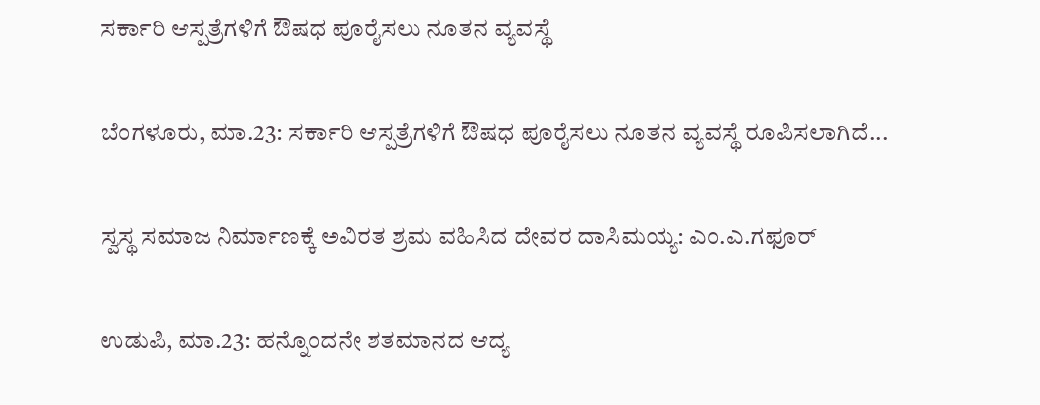ಸರ್ಕಾರಿ ಆಸ್ಪತ್ರೆಗಳಿಗೆ ಔಷಧ ಪೂರೈಸಲು ನೂತನ ವ್ಯವಸ್ಥೆ

ಬೆಂಗಳೂರು, ಮಾ.23: ಸರ್ಕಾರಿ ಆಸ್ಪತ್ರೆಗಳಿಗೆ ಔಷಧ ಪೂರೈಸಲು ನೂತನ ವ್ಯವಸ್ಥೆ ರೂಪಿಸಲಾಗಿದೆ...

ಸ್ವಸ್ಥ ಸಮಾಜ ನಿರ್ಮಾಣಕ್ಕೆ ಅವಿರತ ಶ್ರಮ ವಹಿಸಿದ ದೇವರ ದಾಸಿಮಯ್ಯ: ಎಂ.ಎ.ಗಫೂರ್

ಉಡುಪಿ, ಮಾ.23: ಹನ್ನೊಂದನೇ ಶತಮಾನದ ಆದ್ಯ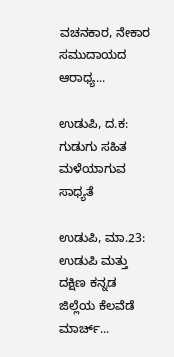ವಚನಕಾರ, ನೇಕಾರ ಸಮುದಾಯದ ಆರಾಧ್ಯ...

ಉಡುಪಿ, ದ.ಕ: ಗುಡುಗು ಸಹಿತ ಮಳೆಯಾಗುವ ಸಾಧ್ಯತೆ

ಉಡುಪಿ, ಮಾ.23: ಉಡುಪಿ ಮತ್ತು ದಕ್ಷಿಣ ಕನ್ನಡ ಜಿಲ್ಲೆಯ ಕೆಲವೆಡೆ ಮಾರ್ಚ್...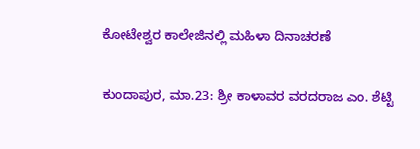ಕೋಟೇಶ್ವರ ಕಾಲೇಜಿನಲ್ಲಿ ಮಹಿಳಾ ದಿನಾಚರಣೆ

ಕುಂದಾಪುರ, ಮಾ.23: ಶ್ರೀ ಕಾಳಾವರ ವರದರಾಜ ಎಂ. ಶೆಟ್ಟಿ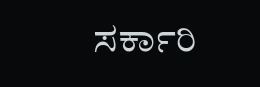ಸರ್ಕಾರಿ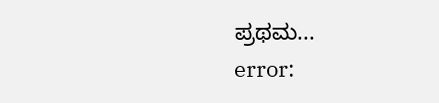ಪ್ರಥಮ...
error: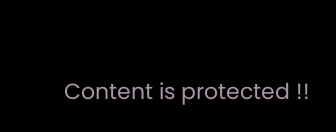Content is protected !!